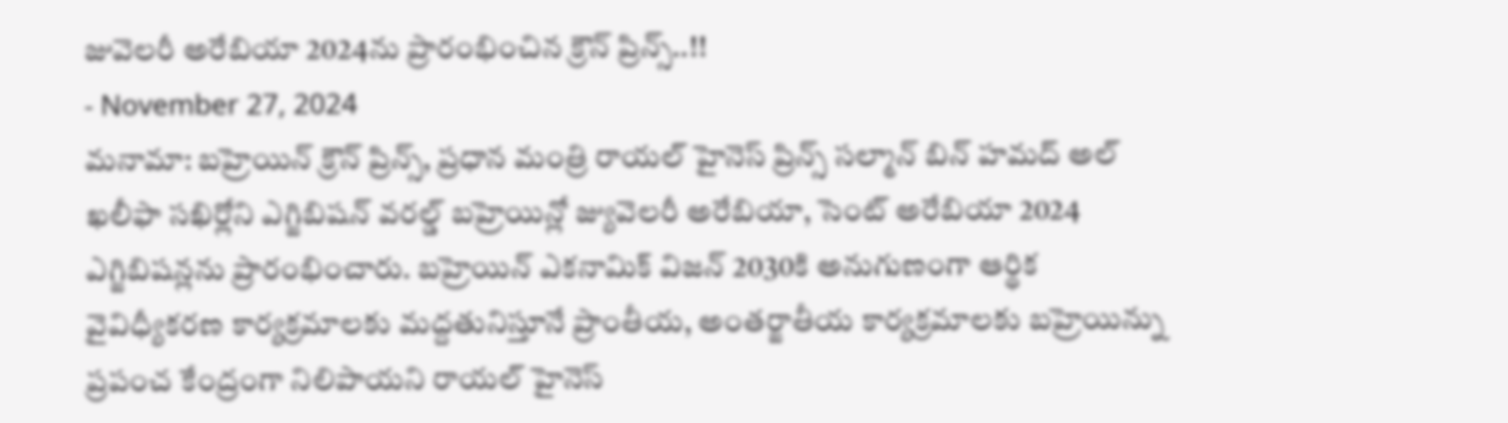జువెలరీ అరేబియా 2024ను ప్రారంభించిన క్రౌన్ ప్రిన్స్..!!
- November 27, 2024
మనామా: బహ్రెయిన్ క్రౌన్ ప్రిన్స్, ప్రధాన మంత్రి రాయల్ హైనెస్ ప్రిన్స్ సల్మాన్ బిన్ హమద్ అల్ ఖలీఫా సఖిర్లోని ఎగ్జిబిషన్ వరల్డ్ బహ్రెయిన్లో జ్యువెలరీ అరేబియా, సెంట్ అరేబియా 2024 ఎగ్జిబిషన్లను ప్రారంభించారు. బహ్రెయిన్ ఎకనామిక్ విజన్ 2030కి అనుగుణంగా ఆర్థిక వైవిధ్యీకరణ కార్యక్రమాలకు మద్దతునిస్తూనే ప్రాంతీయ, అంతర్జాతీయ కార్యక్రమాలకు బహ్రెయిన్ను ప్రపంచ కేంద్రంగా నిలిపాయని రాయల్ హైనెస్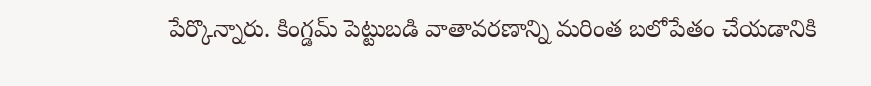పేర్కొన్నారు. కింగ్డమ్ పెట్టుబడి వాతావరణాన్ని మరింత బలోపేతం చేయడానికి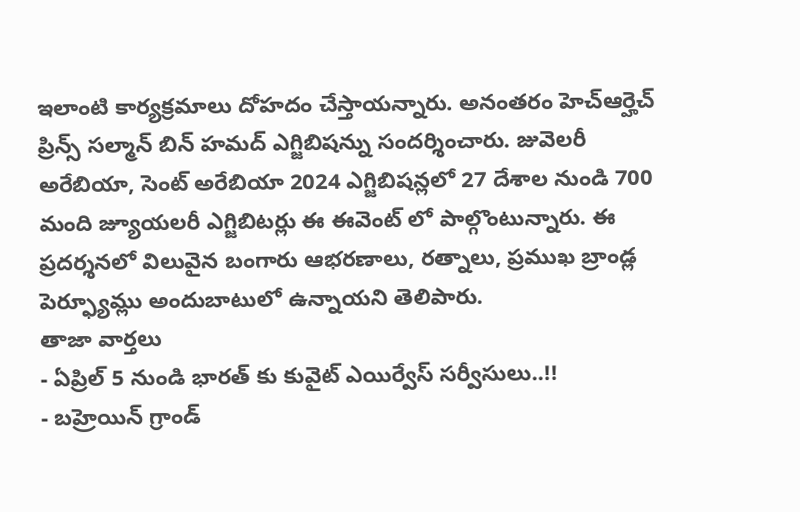ఇలాంటి కార్యక్రమాలు దోహదం చేస్తాయన్నారు. అనంతరం హెచ్ఆర్హెచ్ ప్రిన్స్ సల్మాన్ బిన్ హమద్ ఎగ్జిబిషన్ను సందర్శించారు. జువెలరీ అరేబియా, సెంట్ అరేబియా 2024 ఎగ్జిబిషన్లలో 27 దేశాల నుండి 700 మంది జ్యూయలరీ ఎగ్జిబిటర్లు ఈ ఈవెంట్ లో పాల్గొంటున్నారు. ఈ ప్రదర్శనలో విలువైన బంగారు ఆభరణాలు, రత్నాలు, ప్రముఖ బ్రాండ్ల పెర్ఫ్యూమ్లు అందుబాటులో ఉన్నాయని తెలిపారు.
తాజా వార్తలు
- ఏప్రిల్ 5 నుండి భారత్ కు కువైట్ ఎయిర్వేస్ సర్వీసులు..!!
- బహ్రెయిన్ గ్రాండ్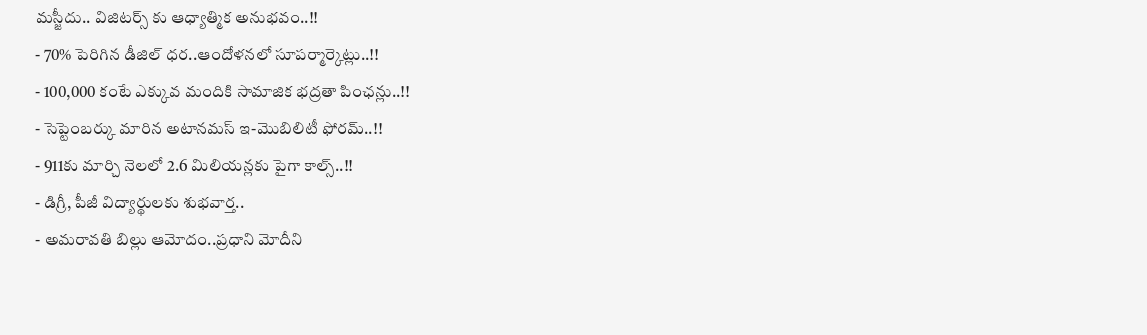మస్జీదు.. విజిటర్స్ కు ఆధ్యాత్మిక అనుభవం..!!
- 70% పెరిగిన డీజిల్ ధర..ఆందోళనలో సూపర్మార్కెట్లు..!!
- 100,000 కంటే ఎక్కువ మందికి సామాజిక భద్రతా పింఛన్లు..!!
- సెప్టెంబర్కు మారిన అటానమస్ ఇ-మొబిలిటీ ఫోరమ్..!!
- 911కు మార్చి నెలలో 2.6 మిలియన్లకు పైగా కాల్స్..!!
- డిగ్రీ, పీజీ విద్యార్థులకు శుభవార్త..
- అమరావతి బిల్లు ఆమోదం..ప్రధాని మోదీని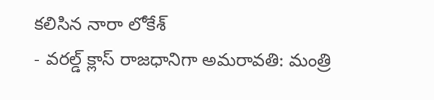కలిసిన నారా లోకేశ్
- వరల్డ్ క్లాస్ రాజధానిగా అమరావతి: మంత్రి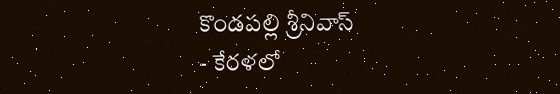కొండపల్లి శ్రీనివాస్
- కేరళలో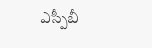ఎస్పీబీ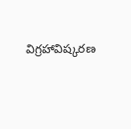విగ్రహావిష్కరణ